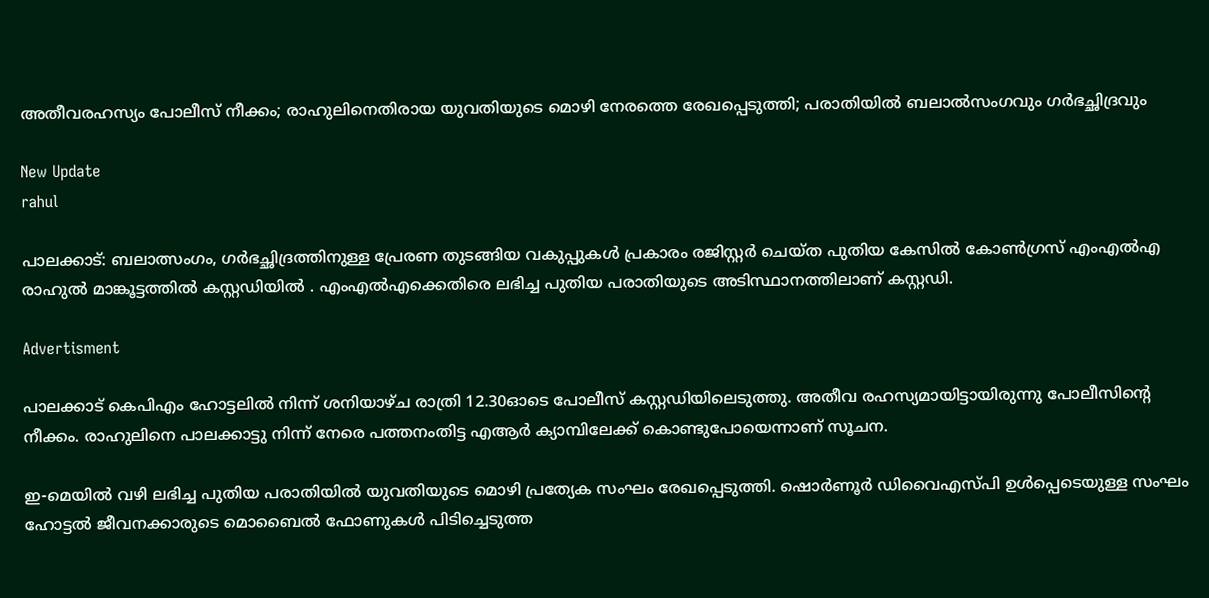അതീവരഹസ്യം പോലീസ് നീക്കം; രാഹുലിനെതിരായ യുവതിയുടെ മൊഴി നേരത്തെ രേഖപ്പെടുത്തി; പരാതിയിൽ ബലാൽസംഗവും ഗർഭച്ഛിദ്രവും

New Update
rahul

പാലക്കാട്: ബലാത്സംഗം, ഗർഭച്ഛിദ്രത്തിനുള്ള പ്രേരണ തുടങ്ങിയ വകുപ്പുകൾ പ്രകാരം രജിസ്റ്റര്‍ ചെയ്ത പുതിയ കേസിൽ കോൺഗ്രസ് എംഎൽഎ രാഹുൽ മാങ്കൂട്ടത്തിൽ കസ്റ്റഡിയിൽ . എംഎൽഎക്കെതിരെ ലഭിച്ച പുതിയ പരാതിയുടെ അടിസ്ഥാനത്തിലാണ് കസ്റ്റഡി.

Advertisment

പാലക്കാട് കെപിഎം ഹോട്ടലിൽ നിന്ന് ശനിയാഴ്ച രാത്രി 12.30ഓടെ പോലീസ് കസ്റ്റഡിയിലെടുത്തു. അതീവ രഹസ്യമായിട്ടായിരുന്നു പോലീസിന്റെ നീക്കം. രാഹുലിനെ പാലക്കാട്ടു നിന്ന് നേരെ പത്തനംതിട്ട എആർ ക്യാമ്പിലേക്ക് കൊണ്ടുപോയെന്നാണ് സൂചന.

ഇ-മെയിൽ വഴി ലഭിച്ച പുതിയ പരാതിയിൽ യുവതിയുടെ മൊഴി പ്രത്യേക സംഘം രേഖപ്പെടുത്തി. ഷൊർണൂർ ഡിവൈഎസ്പി ഉൾപ്പെടെയുള്ള സംഘം ഹോട്ടൽ ജീവനക്കാരുടെ മൊബൈൽ ഫോണുകൾ പിടിച്ചെടുത്ത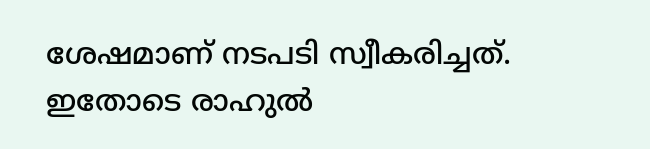ശേഷമാണ് നടപടി സ്വീകരിച്ചത്. ഇതോടെ രാഹുൽ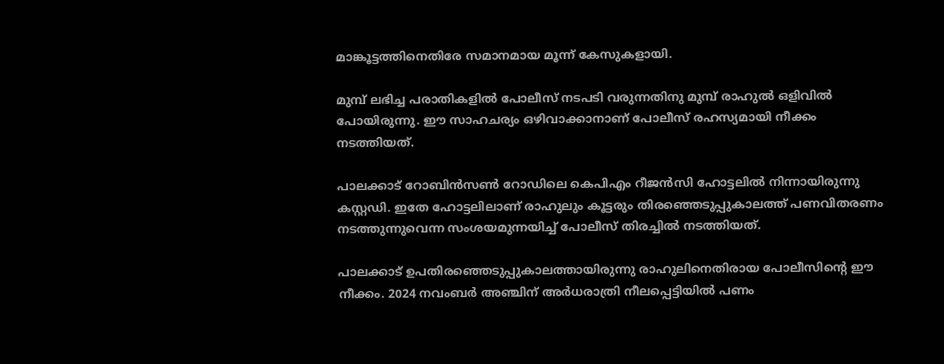മാങ്കൂട്ടത്തിനെതിരേ സമാനമായ മൂന്ന് കേസുകളായി.

മുമ്പ് ലഭിച്ച പരാതികളിൽ പോലീസ് നടപടി വരുന്നതിനു മുമ്പ് രാഹുൽ ഒളിവിൽ പോയിരുന്നു. ഈ സാഹചര്യം ഒഴിവാക്കാനാണ് പോലീസ് രഹസ്യമായി നീക്കം നടത്തിയത്.

പാലക്കാട് റോബിൻസൺ റോഡിലെ കെപിഎം റീജൻസി ഹോട്ടലില്‍ നിന്നായിരുന്നു കസ്റ്റഡി. ഇതേ ഹോട്ടലിലാണ് രാഹുലും കൂട്ടരും തിരഞ്ഞെടുപ്പുകാലത്ത് പണവിതരണം നടത്തുന്നുവെന്ന സംശയമുന്നയിച്ച് പോലീസ് തിരച്ചിൽ നടത്തിയത്.

പാലക്കാട് ഉപതിരഞ്ഞെടുപ്പുകാലത്തായിരുന്നു രാഹുലിനെതിരായ പോലീസിന്റെ ഈ നീക്കം. 2024 നവംബർ അഞ്ചിന് അർധരാത്രി നീലപ്പെട്ടിയിൽ പണം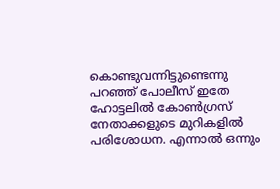കൊണ്ടുവന്നിട്ടുണ്ടെന്നു പറഞ്ഞ് പോലീസ് ഇതേ ഹോട്ടലിൽ കോൺഗ്രസ് നേതാക്കളുടെ മുറികളിൽ പരിശോധന. എന്നാൽ ഒന്നും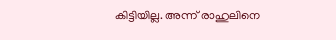കിട്ടിയില്ല. അന്ന് രാഹുലിനെ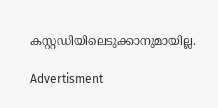കസ്റ്റഡിയിലെടുക്കാനുമായില്ല.

Advertisment